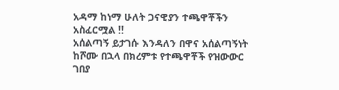አዳማ ከነማ ሁለት ጋናዊያን ተጫዋቾችን አስፈርሟል !!
አሰልጣኝ ይታገሱ እንዳለን በዋና አሰልጣኝነት ከሾሙ በኋላ በክረምቱ የተጫዋቾች የዝውውር ገበያ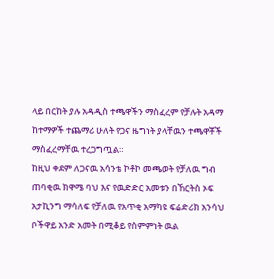ላይ በርከት ያሉ አዳዲስ ተጫዋችን ማስፈረም የቻሉት አዳማ ከተማዎች ተጨማሪ ሁለት የጋና ዜግነት ያላቸዉን ተጫዋቾች ማስፈረማቸዉ ተረጋግጧል።
ከዚህ ቀደም ለጋናዉ አሳንቴ ኮቶኮ መጫወት የቻለዉ ግብ ጠባቂዉ ክዋሜ ባህ እና የዉድድር አመቱን በኸርትስ ኦፍ አታኪንግ ማሳለፍ የቻለዉ የአጥቂ አማካዩ ፍሬድሪክ አንሳህ ቦችዋይ አንድ አመት በሚቆይ የስምምነት ዉል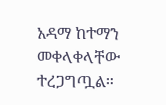አዳማ ከተማን መቀላቀላቸው ተረጋግጧል።